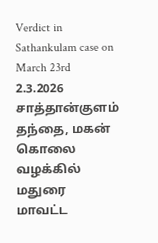Verdict in Sathankulam case on March 23rd
2.3.2026
சாத்தான்குளம் தந்தை, மகன் கொலை வழக்கில் மதுரை மாவட்ட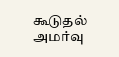கூடுதல் அமர்வு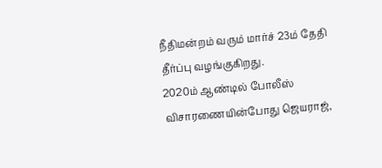நீதிமன்றம் வரும் மார்ச் 23ம் தேதி தீர்ப்பு வழங்குகிறது.
2020ம் ஆண்டில் போலீஸ் விசாரணையின்போது ஜெயராஜ்,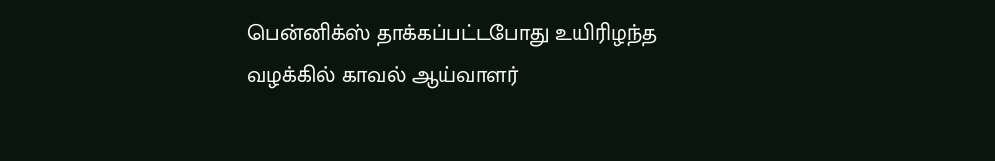பென்னிக்ஸ் தாக்கப்பட்டபோது உயிரிழந்த வழக்கில் காவல் ஆய்வாளர்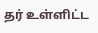தர் உள்ளிட்ட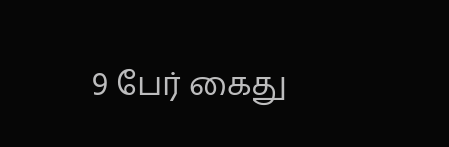9 பேர் கைது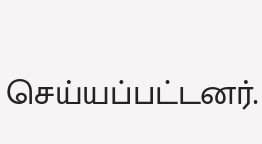செய்யப்பட்டனர்.